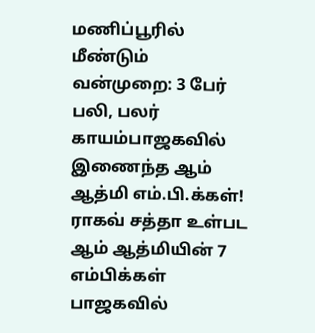மணிப்பூரில் மீண்டும் வன்முறை: 3 பேர் பலி, பலர் காயம்பாஜகவில் இணைந்த ஆம் ஆத்மி எம்.பி.க்கள்! ராகவ் சத்தா உள்பட ஆம் ஆத்மியின் 7 எம்பிக்கள் பாஜகவில்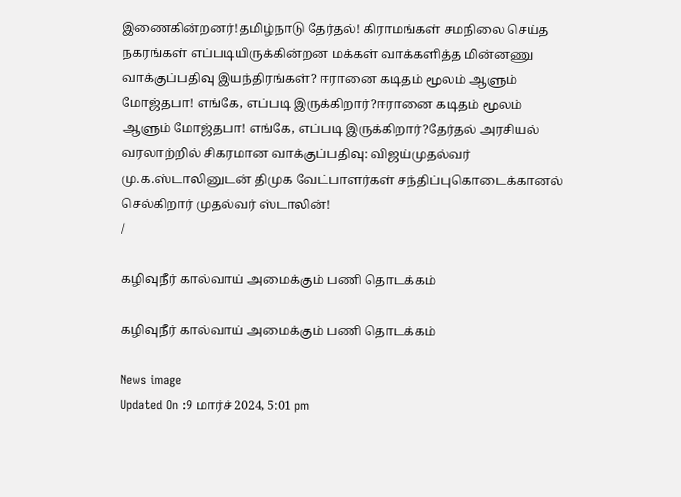இணைகின்றனர்!தமிழ்நாடு தேர்தல்! கிராமங்கள் சமநிலை செய்த நகரங்கள் எப்படியிருக்கின்றன மக்கள் வாக்களித்த மின்னணு வாக்குப்பதிவு இயந்திரங்கள்? ஈரானை கடிதம் மூலம் ஆளும் மோஜ்தபா! எங்கே, எப்படி இருக்கிறார்?ஈரானை கடிதம் மூலம் ஆளும் மோஜ்தபா! எங்கே, எப்படி இருக்கிறார்?தேர்தல் அரசியல் வரலாற்றில் சிகரமான வாக்குப்பதிவு: விஜய்முதல்வர் மு.க.ஸ்டாலினுடன் திமுக வேட்பாளர்கள் சந்திப்புகொடைக்கானல் செல்கிறார் முதல்வர் ஸ்டாலின்!
/

கழிவுநீர் கால்வாய் அமைக்கும் பணி தொடக்கம்

கழிவுநீர் கால்வாய் அமைக்கும் பணி தொடக்கம்

News image
Updated On :9 மார்ச் 2024, 5:01 pm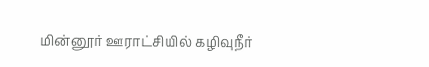மின்னூர் ஊராட்சியில் கழிவுநீர்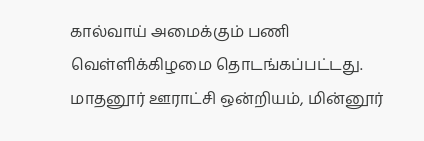கால்வாய் அமைக்கும் பணி வெள்ளிக்கிழமை தொடங்கப்பட்டது. மாதனூர் ஊராட்சி ஒன்றியம், மின்னூர்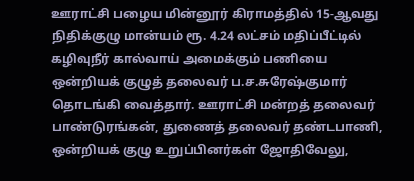ஊராட்சி பழைய மின்னூர் கிராமத்தில் 15-ஆவது நிதிக்குழு மான்யம் ரூ. 4.24 லட்சம் மதிப்பீட்டில் கழிவுநீர் கால்வாய் அமைக்கும் பணியை ஒன்றியக் குழுத் தலைவர் ப.ச.சுரேஷ்குமார் தொடங்கி வைத்தார். ஊராட்சி மன்றத் தலைவர் பாண்டுரங்கன், துணைத் தலைவர் தண்டபாணி, ஒன்றியக் குழு உறுப்பினர்கள் ஜோதிவேலு,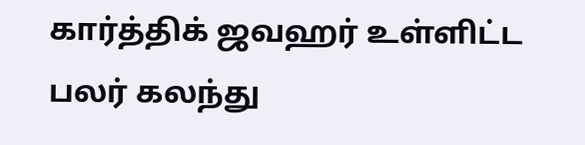கார்த்திக் ஜவஹர் உள்ளிட்ட பலர் கலந்து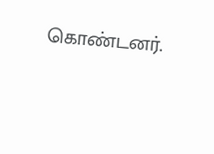கொண்டனர்.